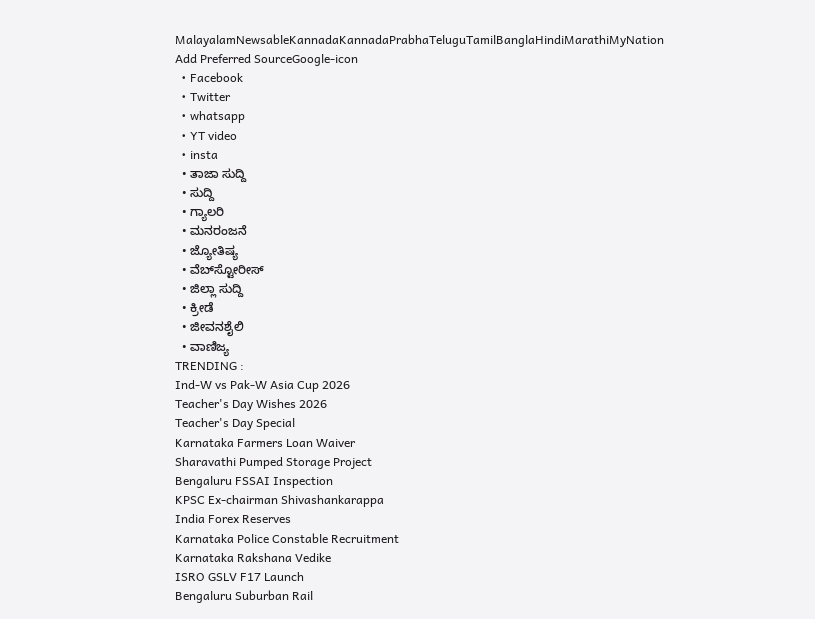MalayalamNewsableKannadaKannadaPrabhaTeluguTamilBanglaHindiMarathiMyNation
Add Preferred SourceGoogle-icon
  • Facebook
  • Twitter
  • whatsapp
  • YT video
  • insta
  • ತಾಜಾ ಸುದ್ದಿ
  • ಸುದ್ದಿ
  • ಗ್ಯಾಲರಿ
  • ಮನರಂಜನೆ
  • ಜ್ಯೋತಿಷ್ಯ
  • ವೆಬ್‌ಸ್ಟೋರೀಸ್
  • ಜಿಲ್ಲಾ ಸುದ್ದಿ
  • ಕ್ರೀಡೆ
  • ಜೀವನಶೈಲಿ
  • ವಾಣಿಜ್ಯ
TRENDING :
Ind-W vs Pak-W Asia Cup 2026
Teacher's Day Wishes 2026
Teacher's Day Special
Karnataka Farmers Loan Waiver
Sharavathi Pumped Storage Project
Bengaluru FSSAI Inspection
KPSC Ex-chairman Shivashankarappa
India Forex Reserves
Karnataka Police Constable Recruitment
Karnataka Rakshana Vedike
ISRO GSLV F17 Launch
Bengaluru Suburban Rail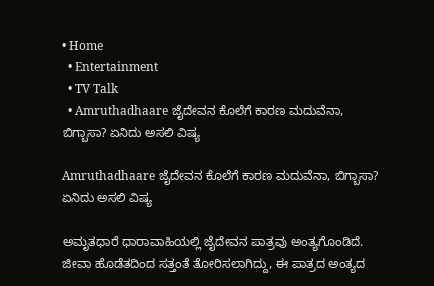• Home
  • Entertainment
  • TV Talk
  • Amruthadhaare ಜೈದೇವನ ಕೊಲೆಗೆ ಕಾರಣ ಮದುವೆನಾ, ಬಿಗ್ಬಾಸಾ? ಏನಿದು ಅಸಲಿ ವಿಷ್ಯ

Amruthadhaare ಜೈದೇವನ ಕೊಲೆಗೆ ಕಾರಣ ಮದುವೆನಾ, ಬಿಗ್ಬಾಸಾ? ಏನಿದು ಅಸಲಿ ವಿಷ್ಯ

ಅಮೃತಧಾರೆ ಧಾರಾವಾಹಿಯಲ್ಲಿ ಜೈದೇವನ ಪಾತ್ರವು ಅಂತ್ಯಗೊಂಡಿದೆ. ಜೀವಾ ಹೊಡೆತದಿಂದ ಸತ್ತಂತೆ ತೋರಿಸಲಾಗಿದ್ದು, ಈ ಪಾತ್ರದ ಅಂತ್ಯದ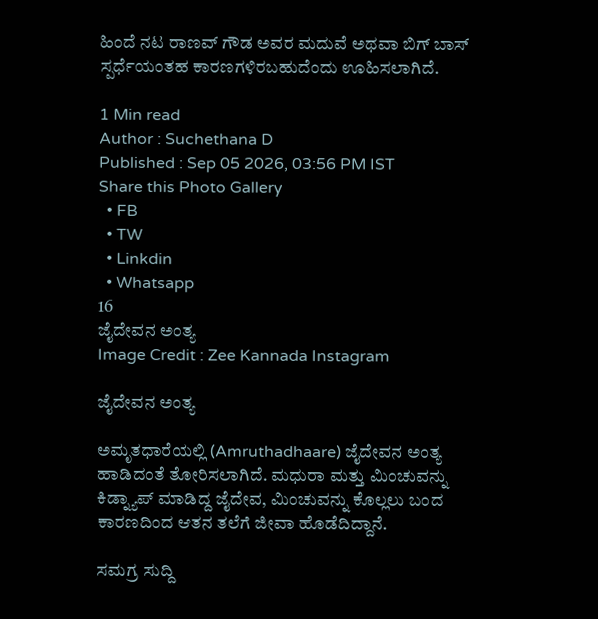ಹಿಂದೆ ನಟ ರಾಣವ್ ಗೌಡ ಅವರ ಮದುವೆ ಅಥವಾ ಬಿಗ್ ಬಾಸ್ ಸ್ಪರ್ಧೆಯಂತಹ ಕಾರಣಗಳಿರಬಹುದೆಂದು ಊಹಿಸಲಾಗಿದೆ.

1 Min read
Author : Suchethana D
Published : Sep 05 2026, 03:56 PM IST
Share this Photo Gallery
  • FB
  • TW
  • Linkdin
  • Whatsapp
16
ಜೈದೇವನ ಅಂತ್ಯ
Image Credit : Zee Kannada Instagram

ಜೈದೇವನ ಅಂತ್ಯ

ಅಮೃತಧಾರೆಯಲ್ಲಿ (Amruthadhaare) ಜೈದೇವನ ಅಂತ್ಯ ಹಾಡಿದಂತೆ ತೋರಿಸಲಾಗಿದೆ. ಮಧುರಾ ಮತ್ತು ಮಿಂಚುವನ್ನು ಕಿಡ್ನ್ಯಾಪ್ ಮಾಡಿದ್ದ ಜೈದೇವ, ಮಿಂಚುವನ್ನು ಕೊಲ್ಲಲು ಬಂದ ಕಾರಣದಿಂದ ಆತನ ತಲೆಗೆ ಜೀವಾ ಹೊಡೆದಿದ್ದಾನೆ.

ಸಮಗ್ರ ಸುದ್ದಿ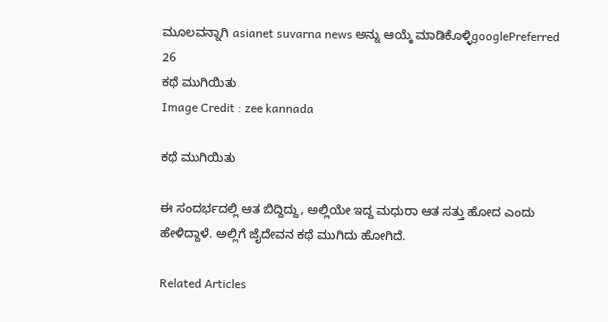ಮೂಲವನ್ನಾಗಿ asianet suvarna news ಅನ್ನು ಆಯ್ಕೆ ಮಾಡಿಕೊಳ್ಳಿgooglePreferred
26
ಕಥೆ ಮುಗಿಯಿತು
Image Credit : zee kannada

ಕಥೆ ಮುಗಿಯಿತು

ಈ ಸಂದರ್ಭದಲ್ಲಿ ಆತ ಬಿದ್ದಿದ್ದು, ಅಲ್ಲಿಯೇ ಇದ್ದ ಮಧುರಾ ಆತ ಸತ್ತು ಹೋದ ಎಂದು ಹೇಳಿದ್ದಾಳೆ. ಅಲ್ಲಿಗೆ ಜೈದೇವನ ಕಥೆ ಮುಗಿದು ಹೋಗಿದೆ.

Related Articles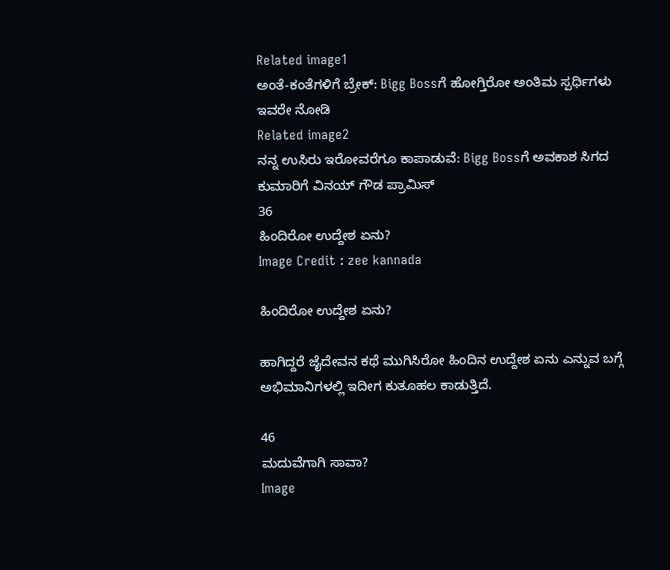Related image1
ಅಂತೆ-ಕಂತೆಗಳಿಗೆ ಬ್ರೇಕ್: Bigg Bossಗೆ ಹೋಗ್ತಿರೋ ಅಂತಿಮ ಸ್ಪರ್ಧಿಗಳು ಇವರೇ ನೋಡಿ
Related image2
ನನ್ನ ಉಸಿರು ಇರೋವರೆಗೂ ಕಾಪಾಡುವೆ: Bigg Bossಗೆ ಅವಕಾಶ ಸಿಗದ ಕುಮಾರಿಗೆ ವಿನಯ್ ಗೌಡ ಪ್ರಾಮಿಸ್
36
ಹಿಂದಿರೋ ಉದ್ದೇಶ ಏನು?
Image Credit : zee kannada

ಹಿಂದಿರೋ ಉದ್ದೇಶ ಏನು?

ಹಾಗಿದ್ದರೆ ಜೈದೇವನ ಕಥೆ ಮುಗಿಸಿರೋ ಹಿಂದಿನ ಉದ್ದೇಶ ಏನು ಎನ್ನುವ ಬಗ್ಗೆ ಅಭಿಮಾನಿಗಳಲ್ಲಿ ಇದೀಗ ಕುತೂಹಲ ಕಾಡುತ್ತಿದೆ.

46
ಮದುವೆಗಾಗಿ ಸಾವಾ?
Image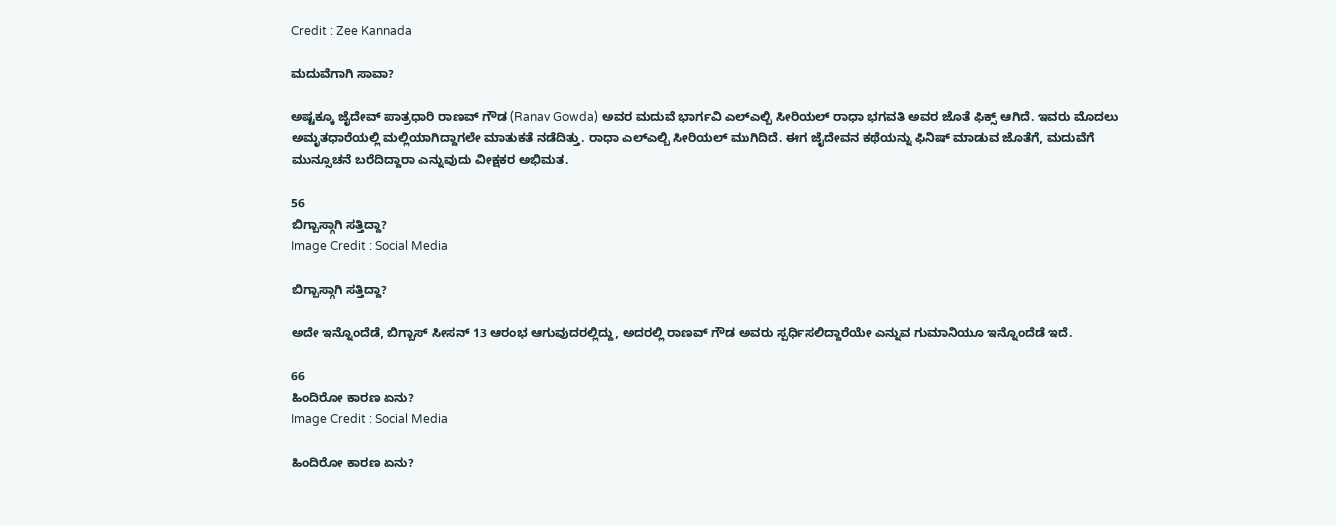Credit : Zee Kannada

ಮದುವೆಗಾಗಿ ಸಾವಾ?

ಅಷ್ಟಕ್ಕೂ ಜೈದೇವ್ ಪಾತ್ರಧಾರಿ ರಾಣವ್ ಗೌಡ (Ranav Gowda) ಅವರ ಮದುವೆ ಭಾರ್ಗವಿ ಎಲ್ಎಲ್ಬಿ ಸೀರಿಯಲ್ ರಾಧಾ ಭಗವತಿ ಅವರ ಜೊತೆ ಫಿಕ್ಸ್ ಆಗಿದೆ. ಇವರು ಮೊದಲು ಅಮೃತಧಾರೆಯಲ್ಲಿ ಮಲ್ಲಿಯಾಗಿದ್ದಾಗಲೇ ಮಾತುಕತೆ ನಡೆದಿತ್ತು. ರಾಧಾ ಎಲ್ಎಲ್ಬಿ ಸೀರಿಯಲ್ ಮುಗಿದಿದೆ. ಈಗ ಜೈದೇವನ ಕಥೆಯನ್ನು ಫಿನಿಷ್ ಮಾಡುವ ಜೊತೆಗೆ, ಮದುವೆಗೆ ಮುನ್ಸೂಚನೆ ಬರೆದಿದ್ದಾರಾ ಎನ್ನುವುದು ವೀಕ್ಷಕರ ಅಭಿಮತ.

56
ಬಿಗ್ಬಾಸ್ಗಾಗಿ ಸತ್ತಿದ್ದಾ?
Image Credit : Social Media

ಬಿಗ್ಬಾಸ್ಗಾಗಿ ಸತ್ತಿದ್ದಾ?

ಅದೇ ಇನ್ನೊಂದೆಡೆ, ಬಿಗ್ಬಾಸ್ ಸೀಸನ್ 13 ಆರಂಭ ಆಗುವುದರಲ್ಲಿದ್ದು, ಅದರಲ್ಲಿ ರಾಣವ್ ಗೌಡ ಅವರು ಸ್ಪರ್ಧಿಸಲಿದ್ದಾರೆಯೇ ಎನ್ನುವ ಗುಮಾನಿಯೂ ಇನ್ನೊಂದೆಡೆ ಇದೆ.

66
ಹಿಂದಿರೋ ಕಾರಣ ಏನು?
Image Credit : Social Media

ಹಿಂದಿರೋ ಕಾರಣ ಏನು?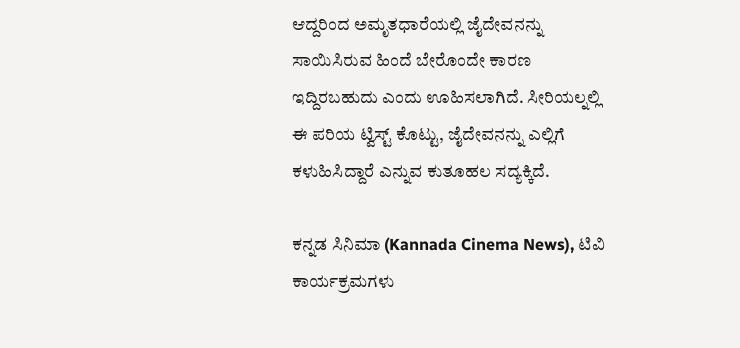ಆದ್ದರಿಂದ ಅಮೃತಧಾರೆಯಲ್ಲಿ ಜೈದೇವನನ್ನು ಸಾಯಿಸಿರುವ ಹಿಂದೆ ಬೇರೊಂದೇ ಕಾರಣ ಇದ್ದಿರಬಹುದು ಎಂದು ಊಹಿಸಲಾಗಿದೆ. ಸೀರಿಯಲ್ನಲ್ಲಿ ಈ ಪರಿಯ ಟ್ವಿಸ್ಟ್ ಕೊಟ್ಟು, ಜೈದೇವನನ್ನು ಎಲ್ಲಿಗೆ ಕಳುಹಿಸಿದ್ದಾರೆ ಎನ್ನುವ ಕುತೂಹಲ ಸದ್ಯಕ್ಕಿದೆ.

ಕನ್ನಡ ಸಿನಿಮಾ (Kannada Cinema News), ಟಿವಿ ಕಾರ್ಯಕ್ರಮಗಳು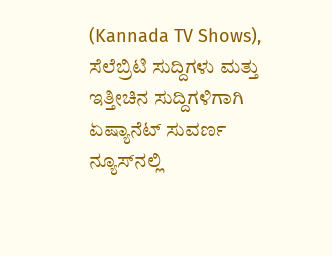(Kannada TV Shows), ಸೆಲೆಬ್ರಿಟಿ ಸುದ್ದಿಗಳು ಮತ್ತು ಇತ್ತೀಚಿನ ಸುದ್ದಿಗಳಿಗಾಗಿ ಏಷ್ಯಾನೆಟ್ ಸುವರ್ಣ ನ್ಯೂಸ್‌ನಲ್ಲಿ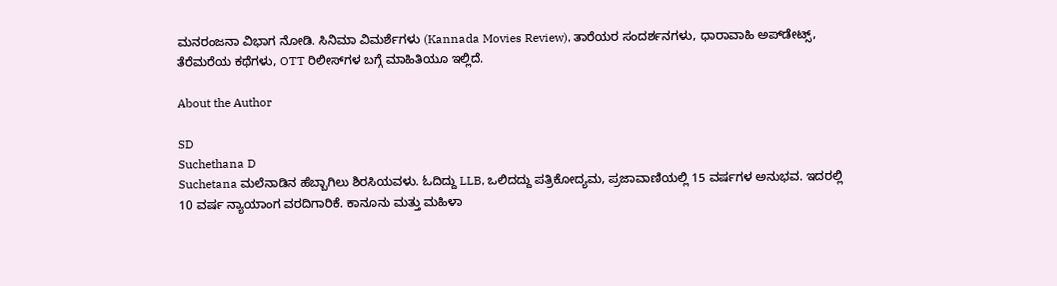ಮನರಂಜನಾ ವಿಭಾಗ ನೋಡಿ. ಸಿನಿಮಾ ವಿಮರ್ಶೆಗಳು (Kannada Movies Review), ತಾರೆಯರ ಸಂದರ್ಶನಗಳು, ಧಾರಾವಾಹಿ ಅಪ್‌ಡೇಟ್ಸ್‌, ತೆರೆಮರೆಯ ಕಥೆಗಳು, OTT ರಿಲೀಸ್‌ಗಳ ಬಗ್ಗೆ ಮಾಹಿತಿಯೂ ಇಲ್ಲಿದೆ.

About the Author

SD
Suchethana D
Suchetana ಮಲೆನಾಡಿನ ಹೆಬ್ಬಾಗಿಲು ಶಿರಸಿಯವಳು. ಓದಿದ್ದು LLB, ಒಲಿದದ್ದು ಪತ್ರಿಕೋದ್ಯಮ, ಪ್ರಜಾವಾಣಿಯಲ್ಲಿ 15 ವರ್ಷಗಳ ಅನುಭವ. ಇದರಲ್ಲಿ 10 ವರ್ಷ ನ್ಯಾಯಾಂಗ ವರದಿಗಾರಿಕೆ. ಕಾನೂನು ಮತ್ತು ಮಹಿಳಾ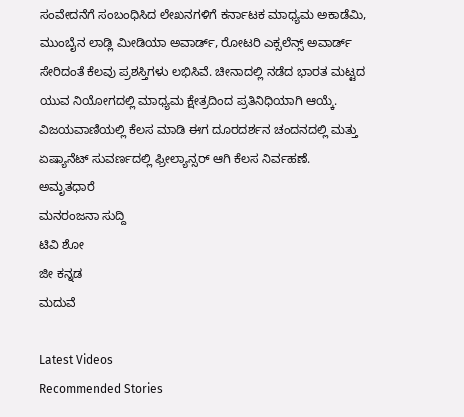ಸಂವೇದನೆಗೆ ಸಂಬಂಧಿಸಿದ ಲೇಖನಗಳಿಗೆ ಕರ್ನಾಟಕ ಮಾಧ್ಯಮ ಅಕಾಡೆಮಿ, ಮುಂಬೈನ ಲಾಡ್ಲಿ ಮೀಡಿಯಾ ಅವಾರ್ಡ್, ರೋಟರಿ ಎಕ್ಸಲೆನ್ಸ್ ಅವಾರ್ಡ್ ಸೇರಿದಂತೆ ಕೆಲವು ಪ್ರಶಸ್ತಿಗಳು ಲಭಿಸಿವೆ. ಚೀನಾದಲ್ಲಿ ನಡೆದ ಭಾರತ ಮಟ್ಟದ ಯುವ ನಿಯೋಗದಲ್ಲಿ ಮಾಧ್ಯಮ ಕ್ಷೇತ್ರದಿಂದ ಪ್ರತಿನಿಧಿಯಾಗಿ ಆಯ್ಕೆ. ವಿಜಯವಾಣಿಯಲ್ಲಿ ಕೆಲಸ ಮಾಡಿ ಈಗ ದೂರದರ್ಶನ ಚಂದನದಲ್ಲಿ ಮತ್ತು ಏಷ್ಯಾನೆಟ್ ಸುವರ್ಣದಲ್ಲಿ ಫ್ರೀಲ್ಯಾನ್ಸರ್ ಆಗಿ ಕೆಲಸ ನಿರ್ವಹಣೆ.
ಅಮೃತಧಾರೆ
ಮನರಂಜನಾ ಸುದ್ದಿ
ಟಿವಿ ಶೋ
ಜೀ ಕನ್ನಡ
ಮದುವೆ

Latest Videos
Recommended Stories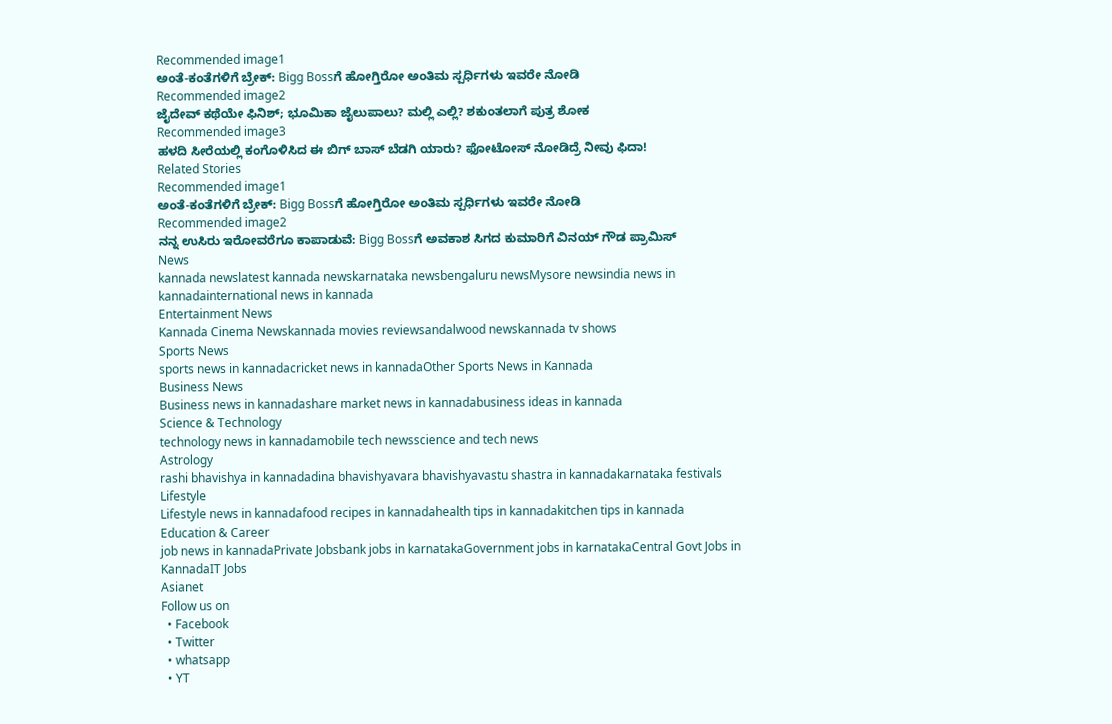Recommended image1
ಅಂತೆ-ಕಂತೆಗಳಿಗೆ ಬ್ರೇಕ್: Bigg Bossಗೆ ಹೋಗ್ತಿರೋ ಅಂತಿಮ ಸ್ಪರ್ಧಿಗಳು ಇವರೇ ನೋಡಿ
Recommended image2
ಜೈದೇವ್ ಕಥೆಯೇ ಫಿನಿಶ್; ಭೂಮಿಕಾ ಜೈಲುಪಾಲು? ಮಲ್ಲಿ ಎಲ್ಲಿ? ಶಕುಂತಲಾಗೆ ಪುತ್ರ ಶೋಕ
Recommended image3
ಹಳದಿ ಸೀರೆಯಲ್ಲಿ ಕಂಗೊಳಿಸಿದ ಈ ಬಿಗ್ ಬಾಸ್ ಬೆಡಗಿ ಯಾರು? ಫೋಟೋಸ್ ನೋಡಿದ್ರೆ ನೀವು ಫಿದಾ!
Related Stories
Recommended image1
ಅಂತೆ-ಕಂತೆಗಳಿಗೆ ಬ್ರೇಕ್: Bigg Bossಗೆ ಹೋಗ್ತಿರೋ ಅಂತಿಮ ಸ್ಪರ್ಧಿಗಳು ಇವರೇ ನೋಡಿ
Recommended image2
ನನ್ನ ಉಸಿರು ಇರೋವರೆಗೂ ಕಾಪಾಡುವೆ: Bigg Bossಗೆ ಅವಕಾಶ ಸಿಗದ ಕುಮಾರಿಗೆ ವಿನಯ್ ಗೌಡ ಪ್ರಾಮಿಸ್
News
kannada newslatest kannada newskarnataka newsbengaluru newsMysore newsindia news in kannadainternational news in kannada
Entertainment News
Kannada Cinema Newskannada movies reviewsandalwood newskannada tv shows
Sports News
sports news in kannadacricket news in kannadaOther Sports News in Kannada
Business News
Business news in kannadashare market news in kannadabusiness ideas in kannada
Science & Technology
technology news in kannadamobile tech newsscience and tech news
Astrology
rashi bhavishya in kannadadina bhavishyavara bhavishyavastu shastra in kannadakarnataka festivals
Lifestyle
Lifestyle news in kannadafood recipes in kannadahealth tips in kannadakitchen tips in kannada
Education & Career
job news in kannadaPrivate Jobsbank jobs in karnatakaGovernment jobs in karnatakaCentral Govt Jobs in KannadaIT Jobs
Asianet
Follow us on
  • Facebook
  • Twitter
  • whatsapp
  • YT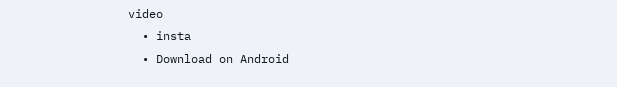video
  • insta
  • Download on Android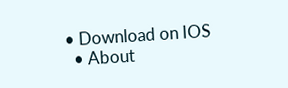• Download on IOS
  • About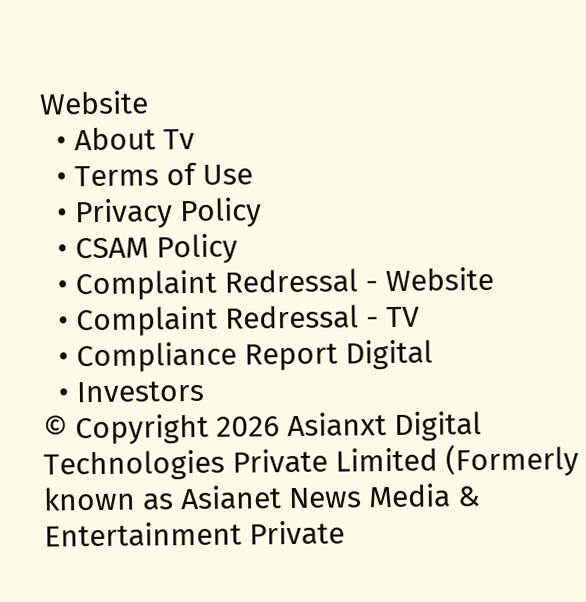Website
  • About Tv
  • Terms of Use
  • Privacy Policy
  • CSAM Policy
  • Complaint Redressal - Website
  • Complaint Redressal - TV
  • Compliance Report Digital
  • Investors
© Copyright 2026 Asianxt Digital Technologies Private Limited (Formerly known as Asianet News Media & Entertainment Private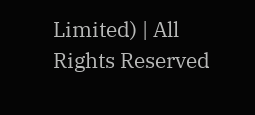Limited) | All Rights Reserved